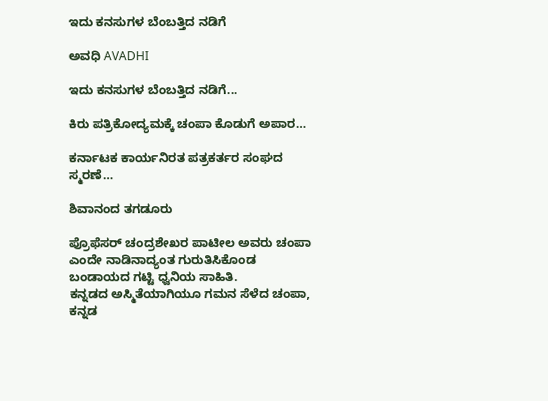ಇದು ಕನಸುಗಳ ಬೆಂಬತ್ತಿದ ನಡಿಗೆ‍

ಅವಧಿ AVADHI

ಇದು ಕನಸುಗಳ ಬೆಂಬತ್ತಿದ ನಡಿಗೆ...

ಕಿರು ಪತ್ರಿಕೋದ್ಯಮಕ್ಕೆ ಚಂಪಾ ಕೊಡುಗೆ ಅಪಾರ…

ಕರ್ನಾಟಕ ಕಾರ್ಯನಿರತ ಪತ್ರಕರ್ತರ ಸಂಘದ ಸ್ಮರಣೆ…

ಶಿವಾನಂದ ತಗಡೂರು

ಪ್ರೊಫೆಸರ್ ಚಂದ್ರಶೇಖರ ಪಾಟೀಲ ಅವರು ಚಂಪಾ ಎಂದೇ ನಾಡಿನಾದ್ಯಂತ ಗುರುತಿಸಿಕೊಂಡ ಬಂಡಾಯದ ಗಟ್ಟಿ ಧ್ವನಿಯ ಸಾಹಿತಿ.
ಕನ್ನಡದ ಅಸ್ಮಿತೆಯಾಗಿಯೂ ಗಮನ ಸೆಳೆದ ಚಂಪಾ, ಕನ್ನಡ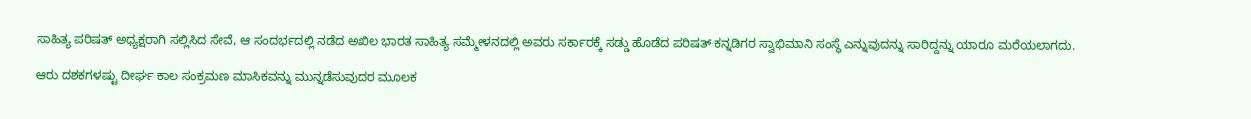ಸಾಹಿತ್ಯ ಪರಿಷತ್‌ ಅಧ್ಯಕ್ಷರಾಗಿ ಸಲ್ಲಿಸಿದ ಸೇವೆ, ಆ ಸಂದರ್ಭದಲ್ಲಿ ನಡೆದ ಅಖಿಲ ಭಾರತ ಸಾಹಿತ್ಯ ಸಮ್ಮೇಳನದಲ್ಲಿ ಅವರು ಸರ್ಕಾರಕ್ಕೆ ಸಡ್ಡು ಹೊಡೆದ ಪರಿಷತ್ ಕನ್ನಡಿಗರ ಸ್ವಾಭಿಮಾನಿ ಸಂಸ್ಥೆ ಎನ್ನುವುದನ್ನು ಸಾರಿದ್ದನ್ನು ಯಾರೂ ಮರೆಯಲಾಗದು.

ಆರು ದಶಕಗಳಷ್ಟು ದೀರ್ಘ ಕಾಲ ಸಂಕ್ರಮಣ ಮಾಸಿಕವನ್ನು ಮುನ್ನಡೆಸುವುದರ ಮೂಲಕ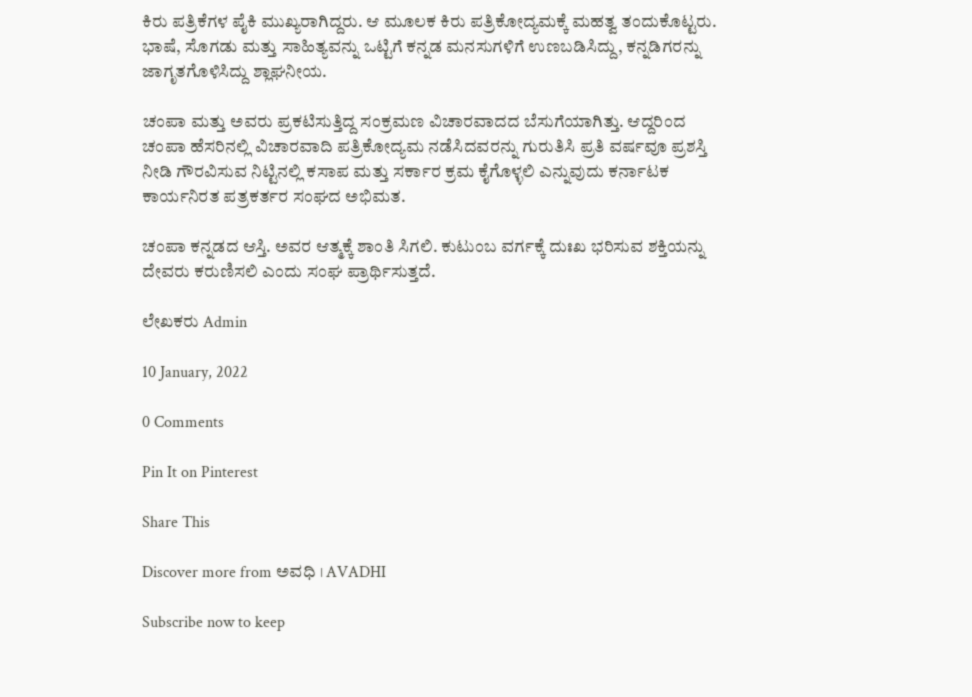ಕಿರು ಪತ್ರಿಕೆಗಳ ಪೈಕಿ ಮುಖ್ಯರಾಗಿದ್ದರು. ಆ ಮೂಲಕ ಕಿರು ಪತ್ರಿಕೋದ್ಯಮಕ್ಕೆ ಮಹತ್ವ ತಂದುಕೊಟ್ಟರು. ಭಾಷೆ, ಸೊಗಡು ಮತ್ತು ಸಾಹಿತ್ಯವನ್ನು ಒಟ್ಟಿಗೆ ಕನ್ನಡ ಮನಸುಗಳಿಗೆ ಉಣಬಡಿಸಿದ್ದು, ಕನ್ನಡಿಗರನ್ನು ಜಾಗೃತಗೊಳಿಸಿದ್ದು ಶ್ಲಾಘನೀಯ.

ಚಂಪಾ ಮತ್ತು ಅವರು ಪ್ರಕಟಿಸುತ್ತಿದ್ದ ಸಂಕ್ರಮಣ ವಿಚಾರವಾದದ ಬೆಸುಗೆಯಾಗಿತ್ತು. ಆದ್ದರಿಂದ ಚಂಪಾ ಹೆಸರಿನಲ್ಲಿ ವಿಚಾರವಾದಿ ಪತ್ರಿಕೋದ್ಯಮ ನಡೆಸಿದವರನ್ನು ಗುರುತಿಸಿ ಪ್ರತಿ ವರ್ಷವೂ ಪ್ರಶಸ್ತಿ ನೀಡಿ ಗೌರವಿಸುವ ನಿಟ್ಟಿನಲ್ಲಿ ಕಸಾಪ ಮತ್ತು ಸರ್ಕಾರ ಕ್ರಮ ಕೈಗೊಳ್ಳಲಿ ಎನ್ನುವುದು ಕರ್ನಾಟಕ ಕಾರ್ಯನಿರತ ಪತ್ರಕರ್ತರ ಸಂಘದ ಅಭಿಮತ.

ಚಂಪಾ ಕನ್ನಡದ ಆಸ್ತಿ. ಅವರ ಆತ್ಮಕ್ಕೆ ಶಾಂತಿ ಸಿಗಲಿ. ಕುಟುಂಬ ವರ್ಗಕ್ಕೆ ದುಃಖ ಭರಿಸುವ ಶಕ್ತಿಯನ್ನು ದೇವರು ಕರುಣಿಸಲಿ ಎಂದು ಸಂಘ ಪ್ರಾರ್ಥಿಸುತ್ತದೆ.

ಲೇಖಕರು Admin

10 January, 2022

0 Comments

Pin It on Pinterest

Share This

Discover more from ಅವಧಿ । AVADHI

Subscribe now to keep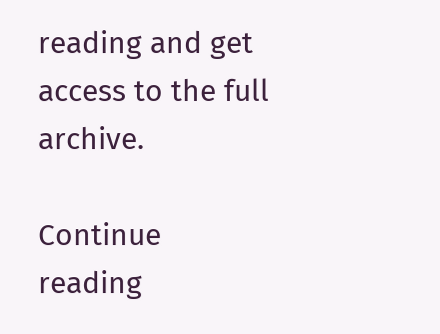reading and get access to the full archive.

Continue reading